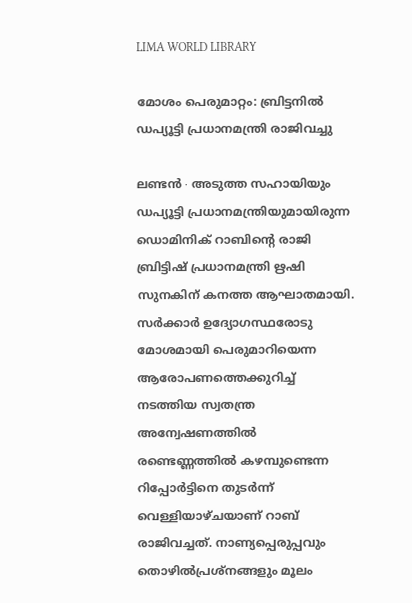LIMA WORLD LIBRARY

മോശം പെരുമാറ്റം: ബ്രിട്ടനിൽ ഡപ്യൂട്ടി പ്രധാനമന്ത്രി രാജിവച്ചു

ലണ്ടൻ ∙ അടുത്ത സഹായിയും ഡപ്യൂട്ടി പ്രധാനമന്ത്രിയുമായിരുന്ന ഡൊമിനിക് റാബിന്റെ രാജി ബ്രിട്ടിഷ് പ്രധാനമന്ത്രി ഋഷി സുനകിന് കനത്ത ആഘാതമായി. സർക്കാർ ഉദ്യോഗസ്ഥരോടു മോശമായി പെരുമാറിയെന്ന ആരോപണത്തെക്കുറിച്ച് നടത്തിയ സ്വതന്ത്ര അന്വേഷണത്തിൽ രണ്ടെണ്ണത്തിൽ കഴമ്പുണ്ടെന്ന റിപ്പോർട്ടിനെ തുടർന്ന് വെള്ളിയാഴ്ചയാണ് റാബ് രാജിവച്ചത്. നാണ്യപ്പെരുപ്പവും തൊഴിൽപ്രശ്നങ്ങളും മൂലം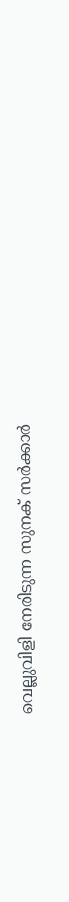വെല്ലുവിളി നേരിടുന്ന സുനക് സർക്കാർ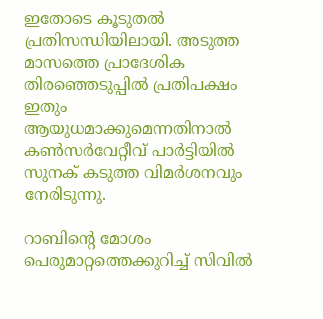ഇതോടെ കൂടുതൽ പ്രതിസന്ധിയിലായി. അടുത്ത മാസത്തെ പ്രാദേശിക തിരഞ്ഞെടുപ്പിൽ പ്രതിപക്ഷം ഇതും ആയുധമാക്കുമെന്നതിനാൽ കൺസർവേറ്റീവ് പാർട്ടിയിൽ സുനക് കടുത്ത വിമർശനവും നേരിടുന്നു.

റാബിന്റെ മോശം പെരുമാറ്റത്തെക്കുറിച്ച് സിവിൽ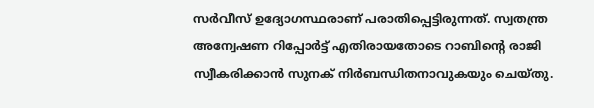സർവീസ് ഉദ്യോഗസ്ഥരാണ് പരാതിപ്പെട്ടിരുന്നത്. സ്വതന്ത്ര അന്വേഷണ റിപ്പോർട്ട് എതിരായതോടെ റാബിന്റെ രാജി സ്വീകരിക്കാൻ സുനക് നിർബന്ധിതനാവുകയും ചെയ്തു.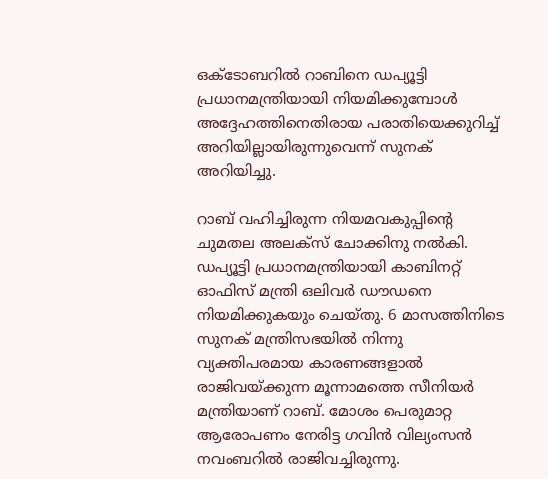ഒക്ടോബറിൽ റാബിനെ ഡപ്യൂട്ടി പ്രധാനമന്ത്രിയായി നിയമിക്കുമ്പോൾ അദ്ദേഹത്തിനെതിരായ പരാതിയെക്കുറിച്ച് അറിയില്ലായിരുന്നുവെന്ന് സുനക് അറിയിച്ചു.

റാബ് വഹിച്ചിരുന്ന നിയമവകുപ്പിന്റെ ചുമതല അലക്സ് ചോക്കിനു നൽകി. ഡപ്യൂട്ടി പ്രധാനമന്ത്രിയായി കാബിനറ്റ് ഓഫിസ് മന്ത്രി ഒലിവർ ഡൗഡനെ നിയമിക്കുകയും ചെയ്തു. 6 മാസത്തിനിടെ സുനക് മന്ത്രിസഭയിൽ നിന്നു വ്യക്തിപരമായ കാരണങ്ങളാൽ രാജിവയ്ക്കുന്ന മൂന്നാമത്തെ സീനിയർ മന്ത്രിയാണ് റാബ്. മോശം പെരുമാറ്റ ആരോപണം നേരിട്ട ഗവിൻ വില്യംസൻ നവംബറിൽ രാജിവച്ചിരുന്നു.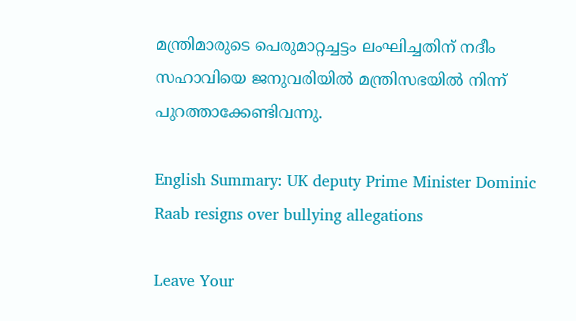മന്ത്രിമാരുടെ പെരുമാറ്റച്ചട്ടം ലംഘിച്ചതിന് നദീം സഹാവിയെ ജനുവരിയിൽ മന്ത്രിസഭയിൽ നിന്ന് പുറത്താക്കേണ്ടിവന്നു.

English Summary: UK deputy Prime Minister Dominic Raab resigns over bullying allegations

Leave Your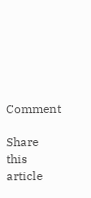Comment

Share this article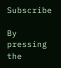Subscribe

By pressing the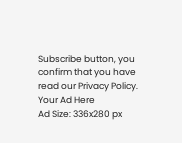Subscribe button, you confirm that you have read our Privacy Policy.
Your Ad Here
Ad Size: 336x280 px